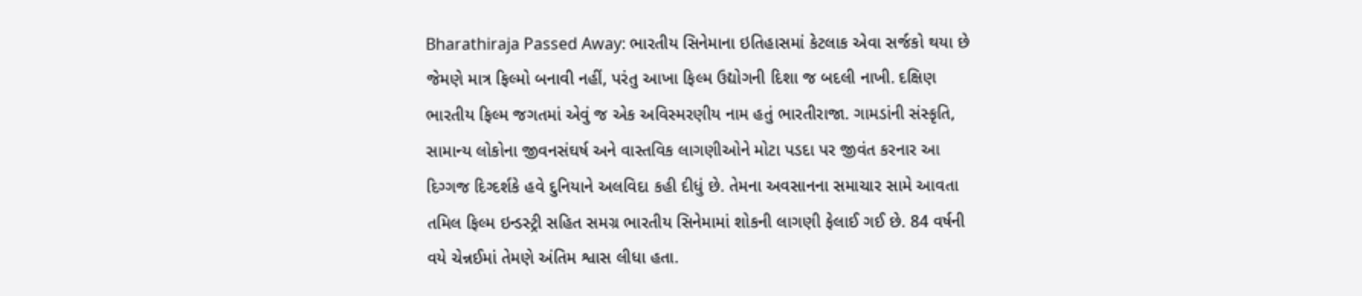Bharathiraja Passed Away: ભારતીય સિનેમાના ઇતિહાસમાં કેટલાક એવા સર્જકો થયા છે જેમણે માત્ર ફિલ્મો બનાવી નહીં, પરંતુ આખા ફિલ્મ ઉદ્યોગની દિશા જ બદલી નાખી. દક્ષિણ ભારતીય ફિલ્મ જગતમાં એવું જ એક અવિસ્મરણીય નામ હતું ભારતીરાજા. ગામડાંની સંસ્કૃતિ, સામાન્ય લોકોના જીવનસંઘર્ષ અને વાસ્તવિક લાગણીઓને મોટા પડદા પર જીવંત કરનાર આ દિગ્ગજ દિગ્દર્શકે હવે દુનિયાને અલવિદા કહી દીધું છે. તેમના અવસાનના સમાચાર સામે આવતા તમિલ ફિલ્મ ઇન્ડસ્ટ્રી સહિત સમગ્ર ભારતીય સિનેમામાં શોકની લાગણી ફેલાઈ ગઈ છે. 84 વર્ષની વયે ચેન્નઈમાં તેમણે અંતિમ શ્વાસ લીધા હતા.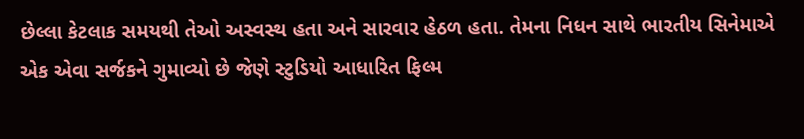છેલ્લા કેટલાક સમયથી તેઓ અસ્વસ્થ હતા અને સારવાર હેઠળ હતા. તેમના નિધન સાથે ભારતીય સિનેમાએ એક એવા સર્જકને ગુમાવ્યો છે જેણે સ્ટુડિયો આધારિત ફિલ્મ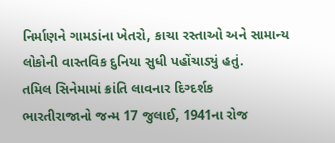નિર્માણને ગામડાંના ખેતરો, કાચા રસ્તાઓ અને સામાન્ય લોકોની વાસ્તવિક દુનિયા સુધી પહોંચાડ્યું હતું.
તમિલ સિનેમામાં ક્રાંતિ લાવનાર દિગ્દર્શક
ભારતીરાજાનો જન્મ 17 જુલાઈ, 1941ના રોજ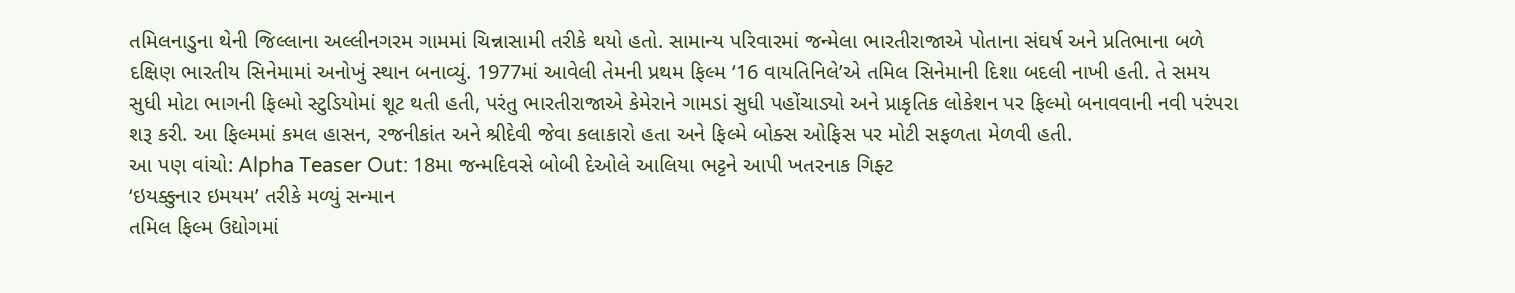તમિલનાડુના થેની જિલ્લાના અલ્લીનગરમ ગામમાં ચિન્નાસામી તરીકે થયો હતો. સામાન્ય પરિવારમાં જન્મેલા ભારતીરાજાએ પોતાના સંઘર્ષ અને પ્રતિભાના બળે દક્ષિણ ભારતીય સિનેમામાં અનોખું સ્થાન બનાવ્યું. 1977માં આવેલી તેમની પ્રથમ ફિલ્મ ‘16 વાયતિનિલે’એ તમિલ સિનેમાની દિશા બદલી નાખી હતી. તે સમય સુધી મોટા ભાગની ફિલ્મો સ્ટુડિયોમાં શૂટ થતી હતી, પરંતુ ભારતીરાજાએ કેમેરાને ગામડાં સુધી પહોંચાડ્યો અને પ્રાકૃતિક લોકેશન પર ફિલ્મો બનાવવાની નવી પરંપરા શરૂ કરી. આ ફિલ્મમાં કમલ હાસન, રજનીકાંત અને શ્રીદેવી જેવા કલાકારો હતા અને ફિલ્મે બોક્સ ઓફિસ પર મોટી સફળતા મેળવી હતી.
આ પણ વાંચો: Alpha Teaser Out: 18મા જન્મદિવસે બોબી દેઓલે આલિયા ભટ્ટને આપી ખતરનાક ગિફ્ટ
‘ઇયક્કુનાર ઇમયમ’ તરીકે મળ્યું સન્માન
તમિલ ફિલ્મ ઉદ્યોગમાં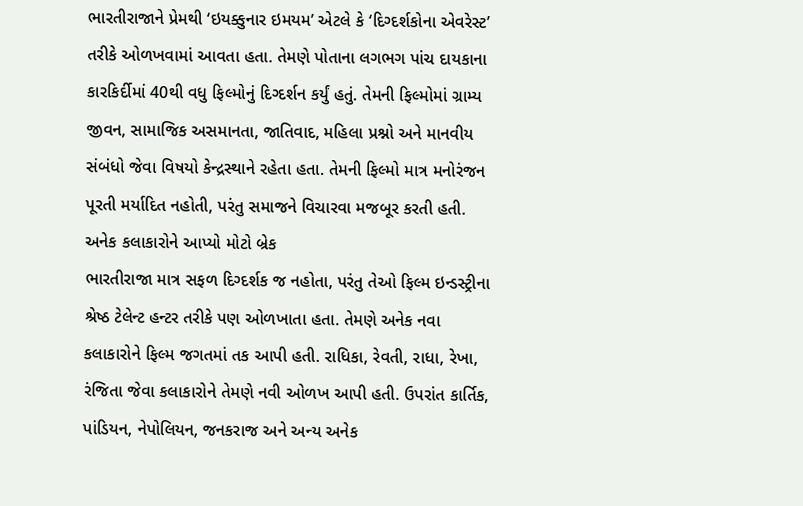ભારતીરાજાને પ્રેમથી ‘ઇયક્કુનાર ઇમયમ’ એટલે કે ‘દિગ્દર્શકોના એવરેસ્ટ’ તરીકે ઓળખવામાં આવતા હતા. તેમણે પોતાના લગભગ પાંચ દાયકાના કારકિર્દીમાં 40થી વધુ ફિલ્મોનું દિગ્દર્શન કર્યું હતું. તેમની ફિલ્મોમાં ગ્રામ્ય જીવન, સામાજિક અસમાનતા, જાતિવાદ, મહિલા પ્રશ્નો અને માનવીય સંબંધો જેવા વિષયો કેન્દ્રસ્થાને રહેતા હતા. તેમની ફિલ્મો માત્ર મનોરંજન પૂરતી મર્યાદિત નહોતી, પરંતુ સમાજને વિચારવા મજબૂર કરતી હતી.
અનેક કલાકારોને આપ્યો મોટો બ્રેક
ભારતીરાજા માત્ર સફળ દિગ્દર્શક જ નહોતા, પરંતુ તેઓ ફિલ્મ ઇન્ડસ્ટ્રીના શ્રેષ્ઠ ટેલેન્ટ હન્ટર તરીકે પણ ઓળખાતા હતા. તેમણે અનેક નવા કલાકારોને ફિલ્મ જગતમાં તક આપી હતી. રાધિકા, રેવતી, રાધા, રેખા, રંજિતા જેવા કલાકારોને તેમણે નવી ઓળખ આપી હતી. ઉપરાંત કાર્તિક, પાંડિયન, નેપોલિયન, જનકરાજ અને અન્ય અનેક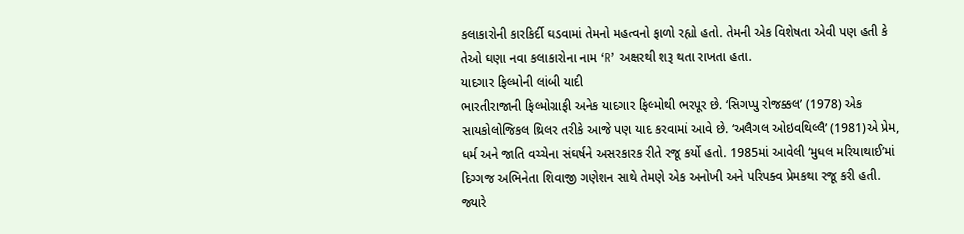કલાકારોની કારકિર્દી ઘડવામાં તેમનો મહત્વનો ફાળો રહ્યો હતો. તેમની એક વિશેષતા એવી પણ હતી કે તેઓ ઘણા નવા કલાકારોના નામ ‘R’ અક્ષરથી શરૂ થતા રાખતા હતા.
યાદગાર ફિલ્મોની લાંબી યાદી
ભારતીરાજાની ફિલ્મોગ્રાફી અનેક યાદગાર ફિલ્મોથી ભરપૂર છે. ‘સિગપ્પુ રોજક્કલ’ (1978) એક સાયકોલોજિકલ થ્રિલર તરીકે આજે પણ યાદ કરવામાં આવે છે. ‘અલૈગલ ઓઇવથિલ્લૈ’ (1981)એ પ્રેમ, ધર્મ અને જાતિ વચ્ચેના સંઘર્ષને અસરકારક રીતે રજૂ કર્યો હતો. 1985માં આવેલી ‘મુધલ મરિયાથાઈ’માં દિગ્ગજ અભિનેતા શિવાજી ગણેશન સાથે તેમણે એક અનોખી અને પરિપક્વ પ્રેમકથા રજૂ કરી હતી. જ્યારે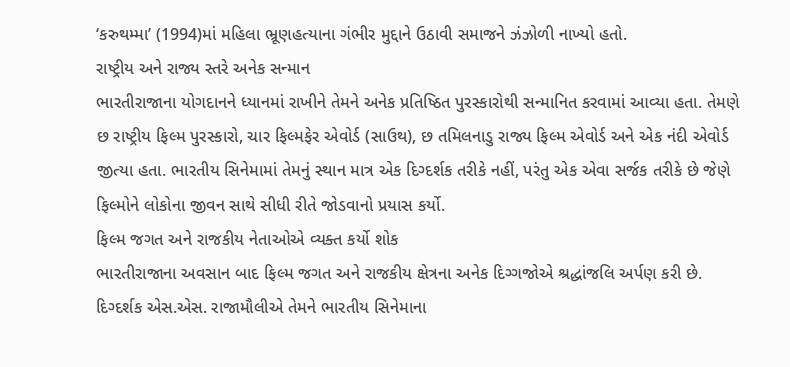‘કરુથમ્મા’ (1994)માં મહિલા ભ્રૂણહત્યાના ગંભીર મુદ્દાને ઉઠાવી સમાજને ઝંઝોળી નાખ્યો હતો.
રાષ્ટ્રીય અને રાજ્ય સ્તરે અનેક સન્માન
ભારતીરાજાના યોગદાનને ધ્યાનમાં રાખીને તેમને અનેક પ્રતિષ્ઠિત પુરસ્કારોથી સન્માનિત કરવામાં આવ્યા હતા. તેમણે છ રાષ્ટ્રીય ફિલ્મ પુરસ્કારો, ચાર ફિલ્મફેર એવોર્ડ (સાઉથ), છ તમિલનાડુ રાજ્ય ફિલ્મ એવોર્ડ અને એક નંદી એવોર્ડ જીત્યા હતા. ભારતીય સિનેમામાં તેમનું સ્થાન માત્ર એક દિગ્દર્શક તરીકે નહીં, પરંતુ એક એવા સર્જક તરીકે છે જેણે ફિલ્મોને લોકોના જીવન સાથે સીધી રીતે જોડવાનો પ્રયાસ કર્યો.
ફિલ્મ જગત અને રાજકીય નેતાઓએ વ્યક્ત કર્યો શોક
ભારતીરાજાના અવસાન બાદ ફિલ્મ જગત અને રાજકીય ક્ષેત્રના અનેક દિગ્ગજોએ શ્રદ્ધાંજલિ અર્પણ કરી છે. દિગ્દર્શક એસ.એસ. રાજામૌલીએ તેમને ભારતીય સિનેમાના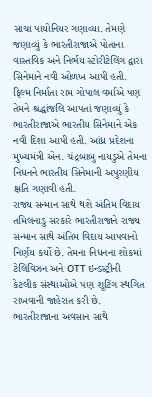સાચા પાયોનિયર ગણાવ્યા. તેમણે જણાવ્યું કે ભારતીરાજાએ પોતાના વાસ્તવિક અને નિર્ભય સ્ટોરીટેલિંગ દ્વારા સિનેમાને નવી ઓળખ આપી હતી. ફિલ્મ નિર્માતા રામ ગોપાલ વર્માએ પણ તેમને શ્રદ્ધાંજલિ આપતાં જણાવ્યું કે ભારતીરાજાએ ભારતીય સિનેમાને એક નવી દિશા આપી હતી. આંધ્ર પ્રદેશના મુખ્યમંત્રી એન. ચંદ્રબાબુ નાયડુએ તેમના નિધનને ભારતીય સિનેમાની અપુરણીય ક્ષતિ ગણાવી હતી.
રાજ્ય સન્માન સાથે થશે અંતિમ વિદાય
તમિલનાડુ સરકારે ભારતીરાજાને રાજ્ય સન્માન સાથે અંતિમ વિદાય આપવાનો નિર્ણય કર્યો છે. તેમના નિધનના શોકમાં ટેલિવિઝન અને OTT ઇન્ડસ્ટ્રીની કેટલીક સંસ્થાઓએ પણ શૂટિંગ સ્થગિત રાખવાની જાહેરાત કરી છે.
ભારતીરાજાના અવસાન સાથે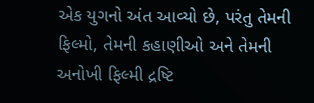એક યુગનો અંત આવ્યો છે, પરંતુ તેમની ફિલ્મો, તેમની કહાણીઓ અને તેમની અનોખી ફિલ્મી દ્રષ્ટિ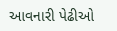આવનારી પેઢીઓ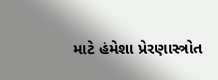માટે હંમેશા પ્રેરણાસ્ત્રોત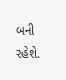બની રહેશે.